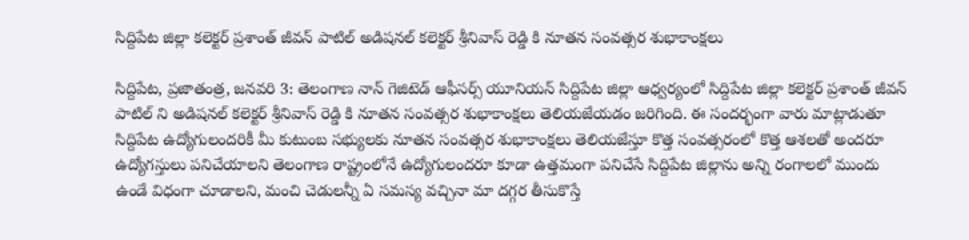సిద్దిపేట జిల్లా కలెక్టర్ ప్రశాంత్ జీవన్ పాటిల్ అడిషనల్ కలెక్టర్ శ్రీనివాస్ రెడ్డి కి నూతన సంవత్సర శుభాకాంక్షలు

సిద్దిపేట, ప్రజాతంత్ర, జనవరి 3: తెలంగాణ నాన్ గెజిటెడ్ ఆఫీసర్స్ యూనియన్ సిద్దిపేట జిల్లా ఆధ్వర్యంలో సిద్దిపేట జిల్లా కలెక్టర్ ప్రశాంత్ జీవన్ పాటిల్ ని అడిషనల్ కలెక్టర్ శ్రీనివాస్ రెడ్డి కి నూతన సంవత్సర శుభాకాంక్షలు తెలియజేయడం జరిగింది. ఈ సందర్భంగా వారు మాట్లాడుతూ సిద్దిపేట ఉద్యోగులందరికీ మీ కుటుంబ సభ్యులకు నూతన సంవత్సర శుభాకాంక్షలు తెలియజేస్తూ కొత్త సంవత్సరంలో కొత్త ఆశలతో అందరూ ఉద్యోగస్తులు పనిచేయాలని తెలంగాణ రాష్ట్రంలోనే ఉద్యోగులందరూ కూడా ఉత్తమంగా పనిచేసే సిద్దిపేట జిల్లాను అన్ని రంగాలలో ముందు ఉండే విధంగా చూడాలని, మంచి చెడులన్నీ ఏ సమస్య వచ్చినా మా దగ్గర తీసుకొస్తే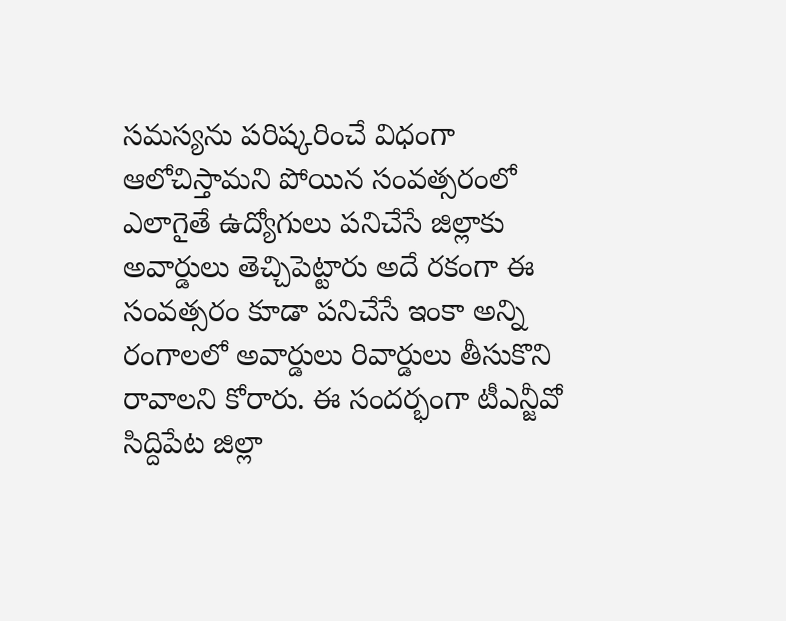సమస్యను పరిష్కరించే విధంగా ఆలోచిస్తామని పోయిన సంవత్సరంలో ఎలాగైతే ఉద్యోగులు పనిచేసే జిల్లాకు అవార్డులు తెచ్చిపెట్టారు అదే రకంగా ఈ సంవత్సరం కూడా పనిచేసే ఇంకా అన్ని రంగాలలో అవార్డులు రివార్డులు తీసుకొని రావాలని కోరారు. ఈ సందర్భంగా టీఎన్జీవో సిద్దిపేట జిల్లా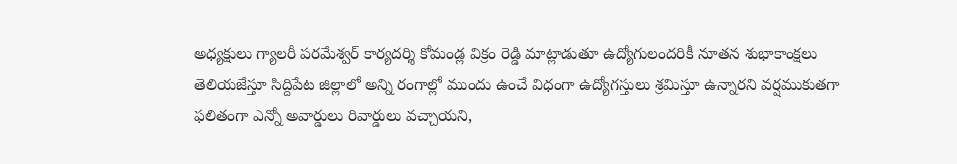అధ్యక్షులు గ్యాలరీ పరమేశ్వర్ కార్యదర్శి కోమండ్ల విక్రం రెడ్డి మాట్లాడుతూ ఉద్యోగులందరికీ నూతన శుభాకాంక్షలు తెలియజేస్తూ సిద్దిపేట జిల్లాలో అన్ని రంగాల్లో ముందు ఉంచే విధంగా ఉద్యోగస్తులు శ్రమిస్తూ ఉన్నారని వర్షముకుతగా ఫలితంగా ఎన్నో అవార్డులు రివార్డులు వచ్చాయని,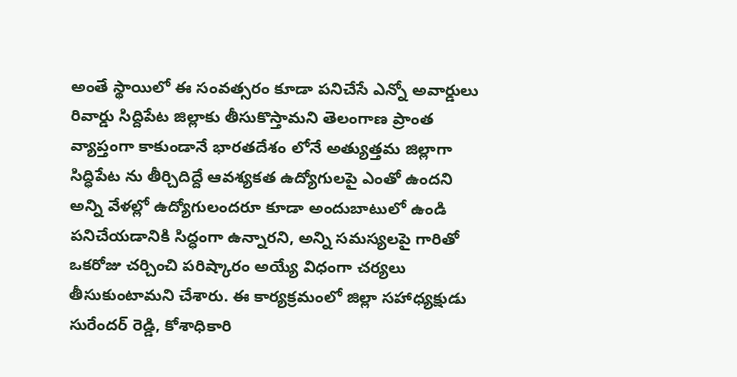అంతే స్థాయిలో ఈ సంవత్సరం కూడా పనిచేసే ఎన్నో అవార్డులు రివార్డు సిద్దిపేట జిల్లాకు తీసుకొస్తామని తెలంగాణ ప్రాంత వ్యాప్తంగా కాకుండానే భారతదేశం లోనే అత్యుత్తమ జిల్లాగా సిద్ధిపేట ను తీర్చిదిద్దే ఆవశ్యకత ఉద్యోగులపై ఎంతో ఉందని అన్ని వేళల్లో ఉద్యోగులందరూ కూడా అందుబాటులో ఉండి పనిచేయడానికి సిద్ధంగా ఉన్నారని, అన్ని సమస్యలపై గారితో ఒకరోజు చర్చించి పరిష్కారం అయ్యే విధంగా చర్యలు తీసుకుంటామని చేశారు. ఈ కార్యక్రమంలో జిల్లా సహాధ్యక్షుడు సురేందర్ రెడ్డి, కోశాధికారి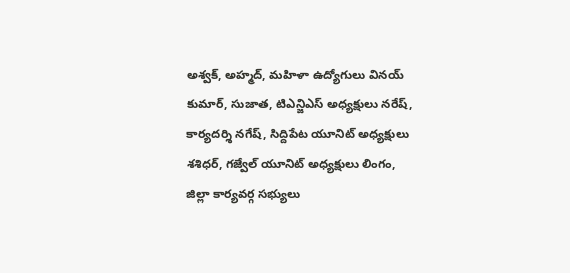అశ్వక్, అహ్మద్, మహిళా ఉద్యోగులు వినయ్ కుమార్, సుజాత, టిఎన్జిఎస్ అధ్యక్షులు నరేష్, కార్యదర్శి నగేష్, సిద్దిపేట యూనిట్ అధ్యక్షులు శశిధర్, గజ్వేల్ యూనిట్ అధ్యక్షులు లింగం, జిల్లా కార్యవర్గ సభ్యులు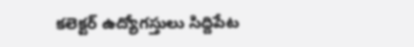కలెక్టర్ ఉద్యోగస్తులు సిద్దిపేట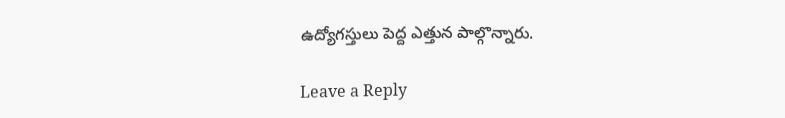ఉద్యోగస్తులు పెద్ద ఎత్తున పాల్గొన్నారు.

Leave a Reply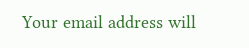Your email address will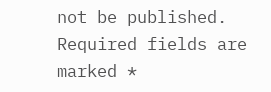not be published. Required fields are marked *